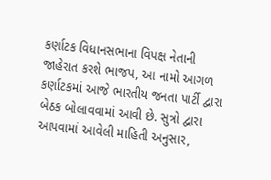કર્ણાટક વિધાનસભાના વિપક્ષ નેતાની જાહેરાત કરશે ભાજપ, આ નામો આગળ
કર્ણાટકમાં આજે ભારતીય જનતા પાર્ટી દ્વારા બેઠક બોલાવવામાં આવી છે. સુત્રો દ્વારા આપવામાં આવેલી માહિતી અનુસાર,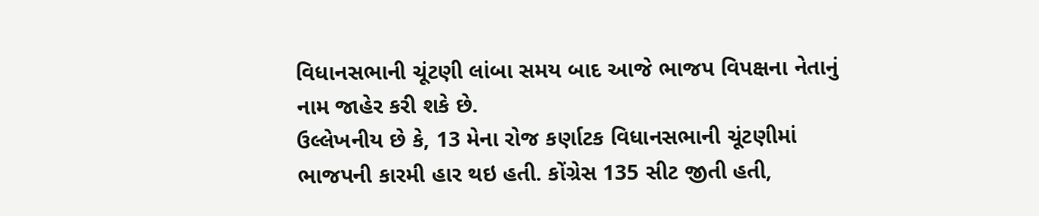વિધાનસભાની ચૂંટણી લાંબા સમય બાદ આજે ભાજપ વિપક્ષના નેતાનું નામ જાહેર કરી શકે છે.
ઉલ્લેખનીય છે કે, 13 મેના રોજ કર્ણાટક વિધાનસભાની ચૂંટણીમાં ભાજપની કારમી હાર થઇ હતી. કોંગ્રેસ 135 સીટ જીતી હતી,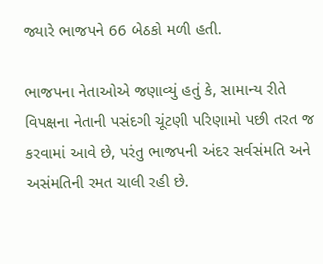જ્યારે ભાજપને 66 બેઠકો મળી હતી.

ભાજપના નેતાઓએ જણાવ્યું હતું કે, સામાન્ય રીતે વિપક્ષના નેતાની પસંદગી ચૂંટણી પરિણામો પછી તરત જ કરવામાં આવે છે, પરંતુ ભાજપની અંદર સર્વસંમતિ અને અસંમતિની રમત ચાલી રહી છે.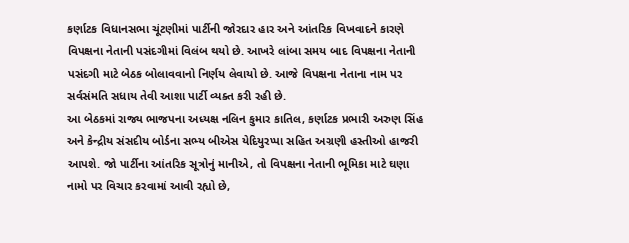કર્ણાટક વિધાનસભા ચૂંટણીમાં પાર્ટીની જોરદાર હાર અને આંતરિક વિખવાદને કારણે વિપક્ષના નેતાની પસંદગીમાં વિલંબ થયો છે. આખરે લાંબા સમય બાદ વિપક્ષના નેતાની પસંદગી માટે બેઠક બોલાવવાનો નિર્ણય લેવાયો છે. આજે વિપક્ષના નેતાના નામ પર સર્વસંમતિ સધાય તેવી આશા પાર્ટી વ્યક્ત કરી રહી છે.
આ બેઠકમાં રાજ્ય ભાજપના અધ્યક્ષ નલિન કુમાર કાતિલ, કર્ણાટક પ્રભારી અરુણ સિંહ અને કેન્દ્રીય સંસદીય બોર્ડના સભ્ય બીએસ યેદિયુરપ્પા સહિત અગ્રણી હસ્તીઓ હાજરી આપશે. જો પાર્ટીના આંતરિક સૂત્રોનું માનીએ, તો વિપક્ષના નેતાની ભૂમિકા માટે ઘણા નામો પર વિચાર કરવામાં આવી રહ્યો છે,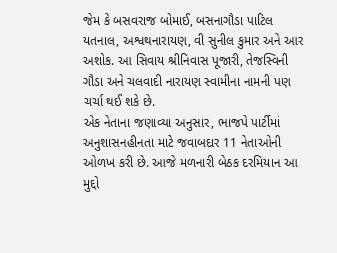જેમ કે બસવરાજ બોમાઈ, બસનાગૌડા પાટિલ યતનાલ, અશ્વથનારાયણ, વી સુનીલ કુમાર અને આર અશોક. આ સિવાય શ્રીનિવાસ પૂજારી, તેજસ્વિની ગૌડા અને ચલવાદી નારાયણ સ્વામીના નામની પણ ચર્ચા થઈ શકે છે.
એક નેતાના જણાવ્યા અનુસાર, ભાજપે પાર્ટીમાં અનુશાસનહીનતા માટે જવાબદાર 11 નેતાઓની ઓળખ કરી છે. આજે મળનારી બેઠક દરમિયાન આ મુદ્દો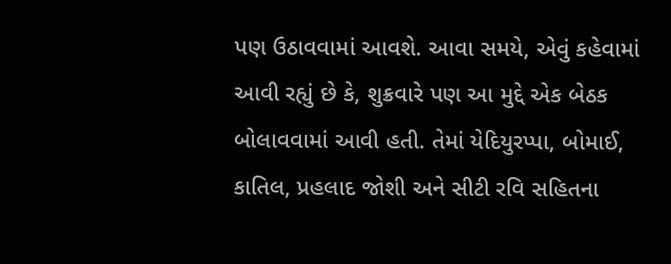પણ ઉઠાવવામાં આવશે. આવા સમયે, એવું કહેવામાં આવી રહ્યું છે કે, શુક્રવારે પણ આ મુદ્દે એક બેઠક બોલાવવામાં આવી હતી. તેમાં યેદિયુરપ્પા, બોમાઈ, કાતિલ, પ્રહલાદ જોશી અને સીટી રવિ સહિતના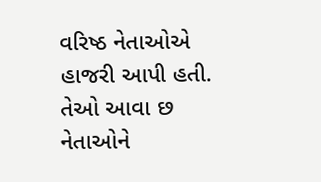વરિષ્ઠ નેતાઓએ હાજરી આપી હતી. તેઓ આવા છ નેતાઓને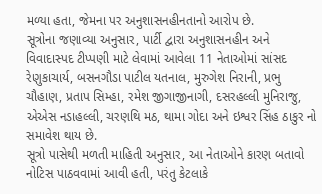મળ્યા હતા, જેમના પર અનુશાસનહીનતાનો આરોપ છે.
સૂત્રોના જણાવ્યા અનુસાર, પાર્ટી દ્વારા અનુશાસનહીન અને વિવાદાસ્પદ ટીપ્પણી માટે લેવામાં આવેલા 11 નેતાઓમાં સાંસદ રેણુકાચાર્ય, બસનગૌડા પાટીલ યતનાલ, મુરુગેશ નિરાની, પ્રભુ ચૌહાણ, પ્રતાપ સિમ્હા, રમેશ જીગાજીનાગી, દસરહલ્લી મુનિરાજુ, એએસ નડાહલ્લી, ચરણથિ મઠ, થામા ગોદા અને ઇશ્વર સિંહ ઠાકુર નો સમાવેશ થાય છે.
સૂત્રો પાસેથી મળતી માહિતી અનુસાર, આ નેતાઓને કારણ બતાવો નોટિસ પાઠવવામાં આવી હતી, પરંતુ કેટલાકે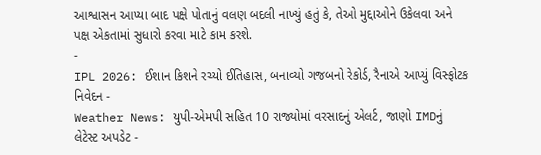આશ્વાસન આપ્યા બાદ પક્ષે પોતાનું વલણ બદલી નાખ્યું હતું કે, તેઓ મુદ્દાઓને ઉકેલવા અને પક્ષ એકતામાં સુધારો કરવા માટે કામ કરશે.
-
IPL 2026: ઈશાન કિશને રચ્યો ઈતિહાસ, બનાવ્યો ગજબનો રેકોર્ડ, રૈનાએ આપ્યું વિસ્ફોટક નિવેદન -
Weather News: યુપી-એમપી સહિત 10 રાજ્યોમાં વરસાદનું એલર્ટ, જાણો IMDનું લેટેસ્ટ અપડેટ -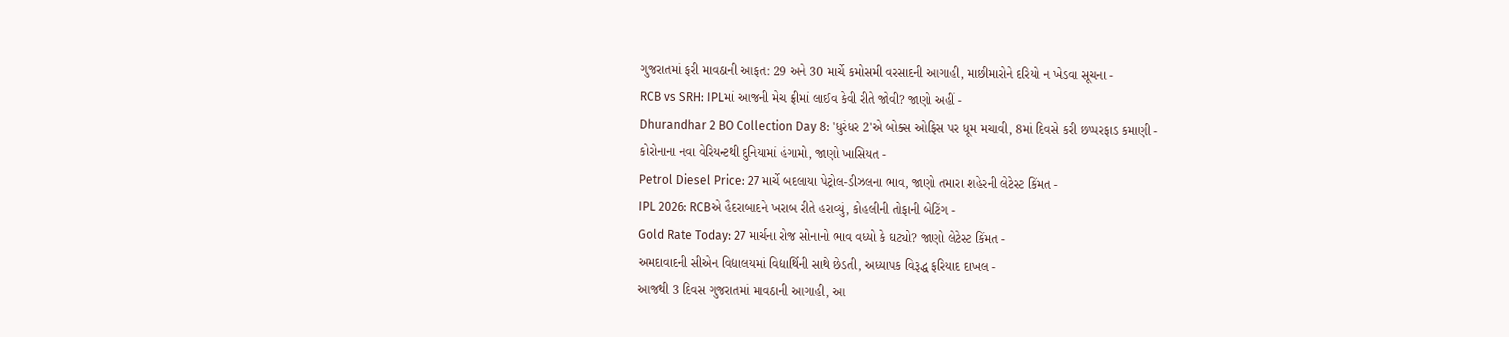ગુજરાતમાં ફરી માવઠાની આફત: 29 અને 30 માર્ચે કમોસમી વરસાદની આગાહી, માછીમારોને દરિયો ન ખેડવા સૂચના -
RCB vs SRH: IPLમાં આજની મેચ ફ્રીમાં લાઈવ કેવી રીતે જોવી? જાણો અહીં -
Dhurandhar 2 BO Collection Day 8: 'ધુરંધર 2'એ બોક્સ ઓફિસ પર ધૂમ મચાવી, 8માં દિવસે કરી છપ્પરફાડ કમાણી -
કોરોનાના નવા વેરિયન્ટથી દુનિયામાં હંગામો, જાણો ખાસિયત -
Petrol Diesel Price: 27 માર્ચે બદલાયા પેટ્રોલ-ડીઝલના ભાવ, જાણો તમારા શહેરની લેટેસ્ટ કિંમત -
IPL 2026: RCBએ હૈદરાબાદને ખરાબ રીતે હરાવ્યું, કોહલીની તોફાની બેટિંગ -
Gold Rate Today: 27 માર્ચના રોજ સોનાનો ભાવ વધ્યો કે ઘટ્યો? જાણો લેટેસ્ટ કિંમત -
અમદાવાદની સીએન વિદ્યાલયમાં વિદ્યાર્થિની સાથે છેડતી, અધ્યાપક વિરૂદ્ધ ફરિયાદ દાખલ -
આજથી 3 દિવસ ગુજરાતમાં માવઠાની આગાહી, આ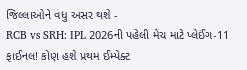જિલ્લાઓને વધુ અસર થશે -
RCB vs SRH: IPL 2026ની પહેલી મેચ માટે પ્લેઈંગ-11 ફાઈનલ! કોણ હશે પ્રથમ ઈમ્પેક્ટ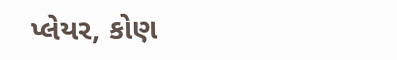પ્લેયર, કોણ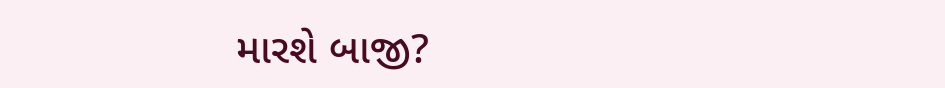મારશે બાજી?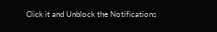Click it and Unblock the Notifications